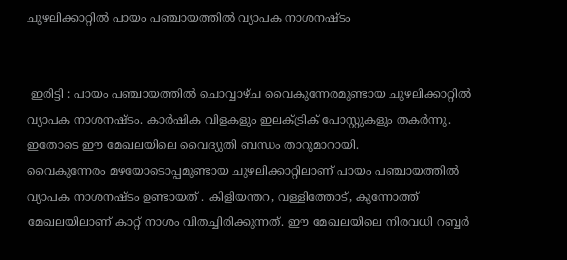ചുഴലിക്കാറ്റിൽ പായം പഞ്ചായത്തിൽ വ്യാപക നാശനഷ്ടം


 ഇരിട്ടി : പായം പഞ്ചായത്തില്‍ ചൊവ്വാഴ്ച വൈകുന്നേരമുണ്ടായ ചുഴലിക്കാറ്റില്‍  വ്യാപക നാശനഷ്ടം. കാര്‍ഷിക വിളകളും ഇലക്ട്രിക് പോസ്റ്റുകളും തകര്‍ന്നു. ഇതോടെ ഈ മേഖലയിലെ വൈദ്യുതി ബന്ധം താറുമാറായി.
വൈകുന്നേരം മഴയോടൊപ്പമുണ്ടായ ചുഴലിക്കാറ്റിലാണ് പായം പഞ്ചായത്തില്‍ വ്യാപക നാശനഷ്ടം ഉണ്ടായത് . കിളിയന്തറ, വള്ളിത്തോട്, കുന്നോത്ത് മേഖലയിലാണ് കാറ്റ് നാശം വിതച്ചിരിക്കുന്നത്. ഈ മേഖലയിലെ നിരവധി റബ്ബര്‍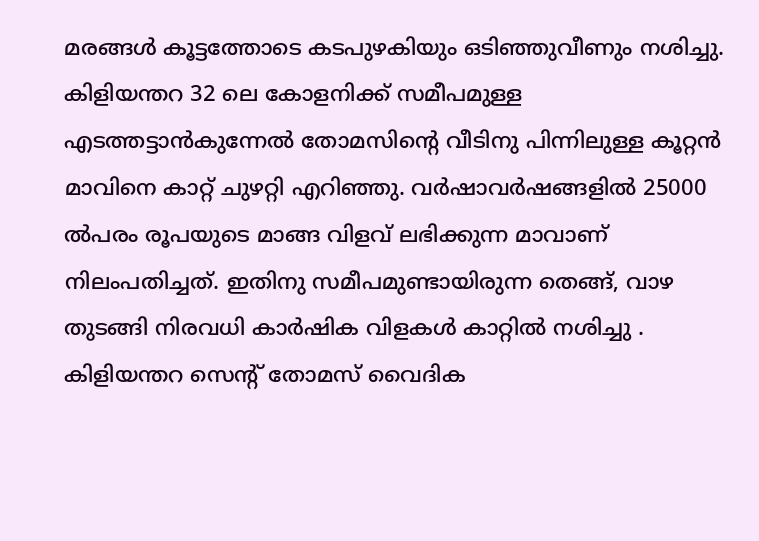മരങ്ങള്‍ കൂട്ടത്തോടെ കടപുഴകിയും ഒടിഞ്ഞുവീണും നശിച്ചു. കിളിയന്തറ 32 ലെ കോളനിക്ക് സമീപമുള്ള എടത്തട്ടാന്‍കുന്നേല്‍ തോമസിന്റെ വീടിനു പിന്നിലുള്ള കൂറ്റന്‍ മാവിനെ കാറ്റ് ചുഴറ്റി എറിഞ്ഞു. വര്‍ഷാവര്‍ഷങ്ങളില്‍ 25000 ല്‍പരം രൂപയുടെ മാങ്ങ വിളവ് ലഭിക്കുന്ന മാവാണ് നിലംപതിച്ചത്. ഇതിനു സമീപമുണ്ടായിരുന്ന തെങ്ങ്, വാഴ തുടങ്ങി നിരവധി കാര്‍ഷിക വിളകള്‍ കാറ്റില്‍ നശിച്ചു . കിളിയന്തറ സെന്റ് തോമസ് വൈദിക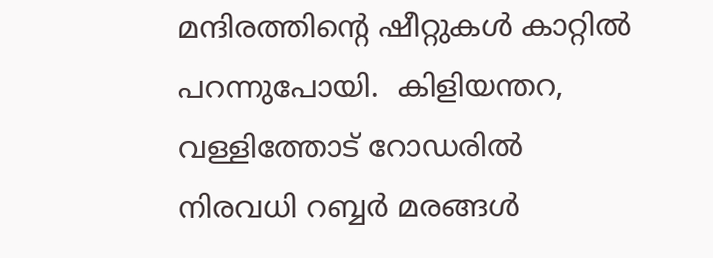മന്ദിരത്തിന്റെ ഷീറ്റുകൾ കാറ്റിൽ പറന്നുപോയി.  കിളിയന്തറ,  വള്ളിത്തോട് റോഡരില്‍ നിരവധി റബ്ബര്‍ മരങ്ങള്‍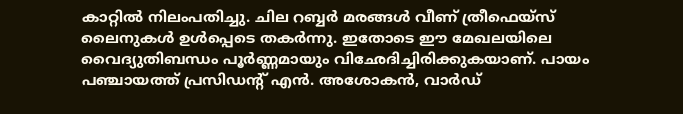കാറ്റില്‍ നിലംപതിച്ചു. ചില റബ്ബര്‍ മരങ്ങള്‍ വീണ് ത്രീഫെയ്‌സ് ലൈനുകള്‍ ഉള്‍പ്പെടെ തകര്‍ന്നു. ഇതോടെ ഈ മേഖലയിലെ വൈദ്യുതിബന്ധം പൂര്‍ണ്ണമായും വിഛേദിച്ചിരിക്കുകയാണ്. പായം പഞ്ചായത്ത് പ്രസിഡന്റ് എൻ. അശോകൻ, വാർഡ്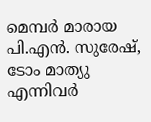മെമ്പർ മാരായ പി.എൻ. സുരേഷ്, ടോം മാത്യു എന്നിവർ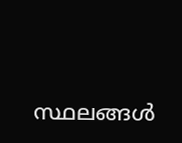സ്ഥലങ്ങൾ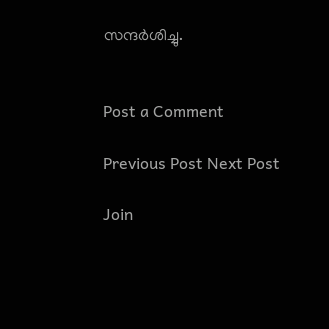സന്ദർശിച്ചു.


Post a Comment

Previous Post Next Post

Join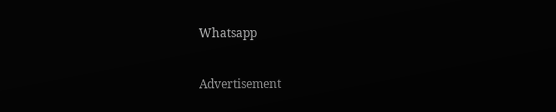Whatsapp

Advertisement